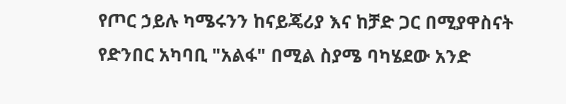የጦር ኃይሉ ካሜሩንን ከናይጄሪያ እና ከቻድ ጋር በሚያዋስናት የድንበር አካባቢ "አልፋ" በሚል ስያሜ ባካሄደው አንድ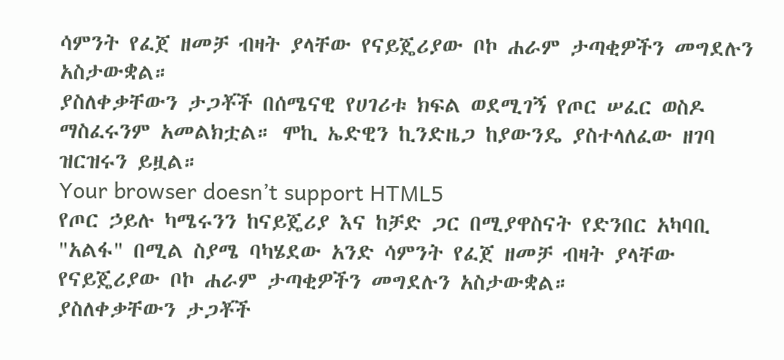ሳምንት የፈጀ ዘመቻ ብዛት ያላቸው የናይጄሪያው ቦኮ ሐራም ታጣቂዎችን መግደሉን አስታውቋል።
ያስለቀቃቸውን ታጋቾች በሰሜናዊ የሀገሪቱ ክፍል ወደሚገኝ የጦር ሠፈር ወስዶ ማስፈሩንም አመልክቷል። ሞኪ ኤድዊን ኪንድዜጋ ከያውንዴ ያስተላለፈው ዘገባ ዝርዝሩን ይዟል።
Your browser doesn’t support HTML5
የጦር ኃይሉ ካሜሩንን ከናይጄሪያ እና ከቻድ ጋር በሚያዋስናት የድንበር አካባቢ "አልፋ" በሚል ስያሜ ባካሄደው አንድ ሳምንት የፈጀ ዘመቻ ብዛት ያላቸው የናይጄሪያው ቦኮ ሐራም ታጣቂዎችን መግደሉን አስታውቋል።
ያስለቀቃቸውን ታጋቾች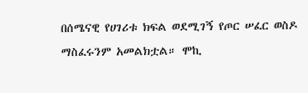በሰሜናዊ የሀገሪቱ ክፍል ወደሚገኝ የጦር ሠፈር ወስዶ ማስፈሩንም አመልክቷል። ሞኪ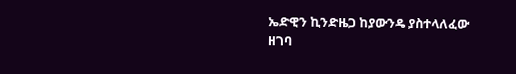ኤድዊን ኪንድዜጋ ከያውንዴ ያስተላለፈው ዘገባ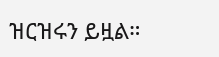ዝርዝሩን ይዟል።